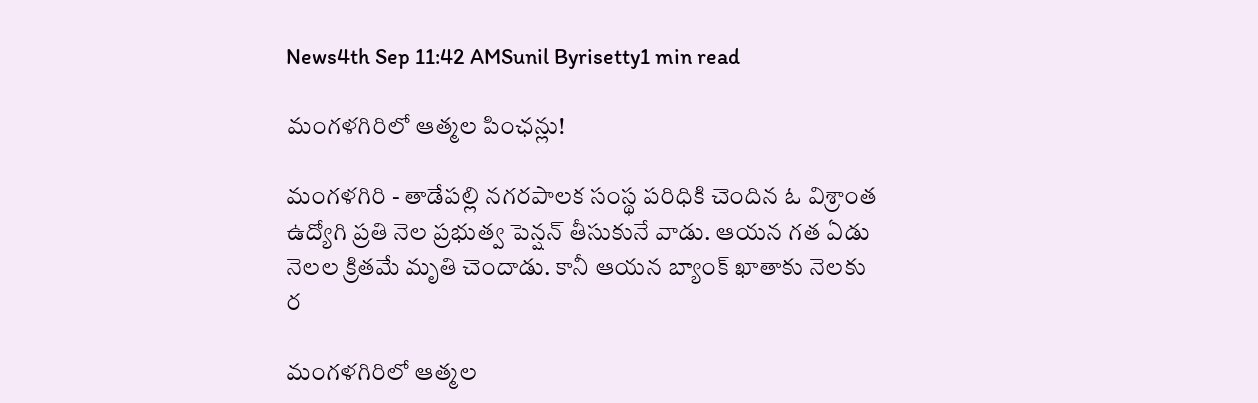News4th Sep 11:42 AMSunil Byrisetty1 min read

మంగళగిరిలో ఆత్మల పింఛన్లు!

మంగళగిరి - తాడేపల్లి నగరపాలక సంస్థ పరిధికి చెందిన ఓ విశ్రాంత ఉద్యోగి ప్రతి నెల ప్రభుత్వ పెన్షన్ తీసుకునే వాడు. ఆయన గత ఏడు నెలల క్రితమే మృతి చెందాడు. కానీ ఆయన బ్యాంక్ ఖాతాకు నెలకు ర

మంగళగిరిలో ఆత్మల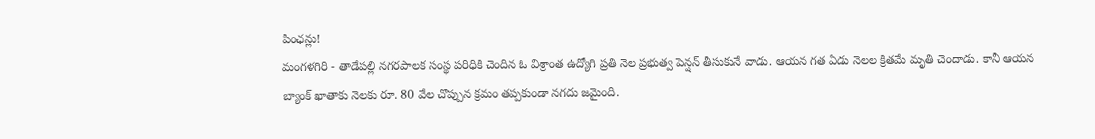పింఛన్లు!
మంగళగిరి - తాడేపల్లి నగరపాలక సంస్థ పరిధికి చెందిన ఓ విశ్రాంత ఉద్యోగి ప్రతి నెల ప్రభుత్వ పెన్షన్ తీసుకునే వాడు. ఆయన గత ఏడు నెలల క్రితమే మృతి చెందాడు. కానీ ఆయన బ్యాంక్ ఖాతాకు నెలకు రూ. 80 వేల చొప్పున క్రమం తప్పకుండా నగదు జమైంది.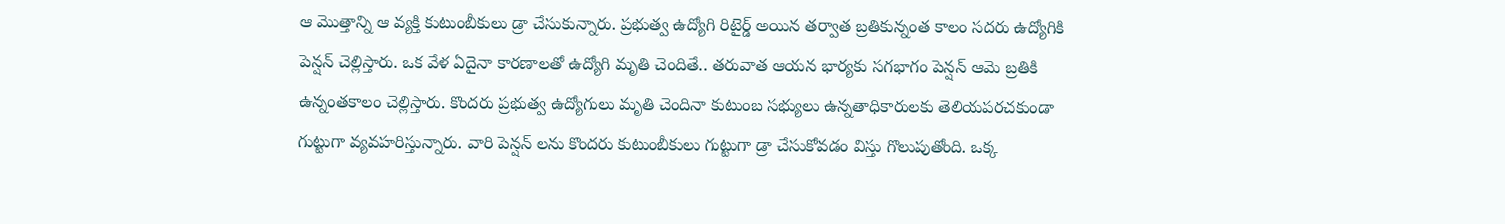ఆ మొత్తాన్ని ఆ వ్యక్తి కుటుంబీకులు డ్రా చేసుకున్నారు. ప్రభుత్వ ఉద్యోగి రిటైర్డ్ అయిన తర్వాత బ్రతికున్నంత కాలం సదరు ఉద్యోగికి పెన్షన్ చెల్లిస్తారు. ఒక వేళ ఏదైనా కారణాలతో ఉద్యోగి మృతి చెందితే.. తరువాత ఆయన భార్యకు సగభాగం పెన్షన్ ఆమె బ్రతికి ఉన్నంతకాలం చెల్లిస్తారు. కొందరు ప్రభుత్వ ఉద్యోగులు మృతి చెందినా కుటుంబ సభ్యులు ఉన్నతాధికారులకు తెలియపరచకుండా గుట్టుగా వ్యవహరిస్తున్నారు. వారి పెన్షన్ లను కొందరు కుటుంబీకులు గుట్టుగా డ్రా చేసుకోవడం విస్తు గొలుపుతోంది. ఒక్క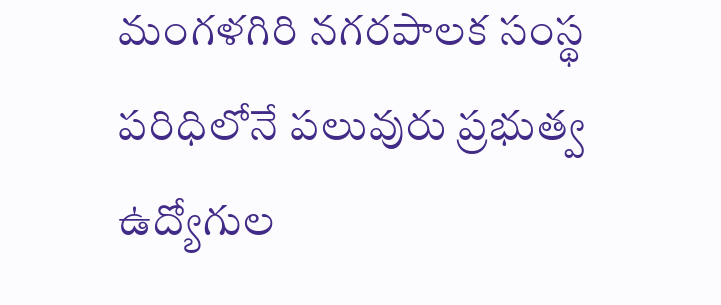మంగళగిరి నగరపాలక సంస్థ పరిధిలోనే పలువురు ప్రభుత్వ ఉద్యోగుల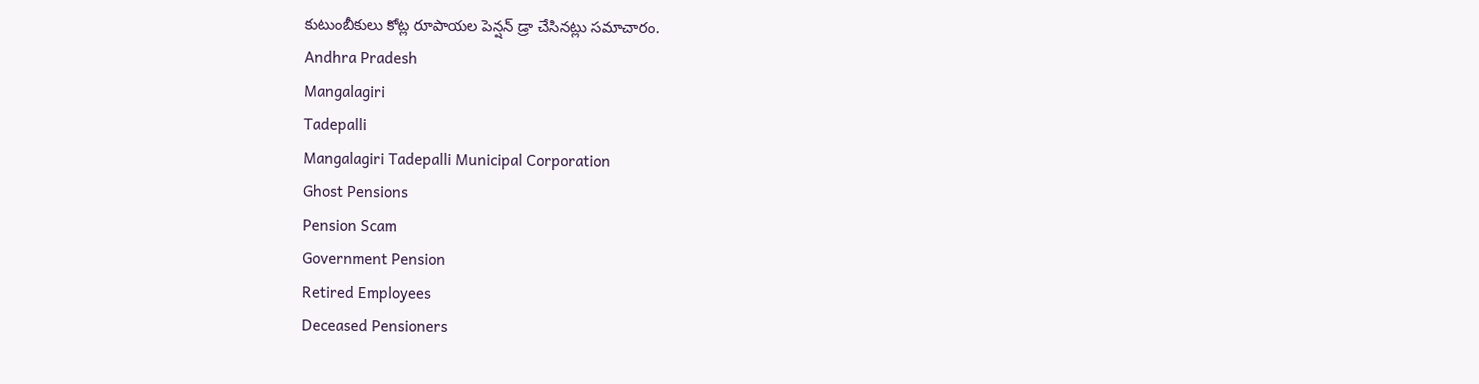కుటుంబీకులు కోట్ల రూపాయల పెన్షన్ డ్రా చేసినట్లు సమాచారం.
Andhra Pradesh
Mangalagiri
Tadepalli
Mangalagiri Tadepalli Municipal Corporation
Ghost Pensions
Pension Scam
Government Pension
Retired Employees
Deceased Pensioners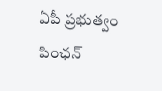ఏపీ ప్రభుత్వం
పింఛన్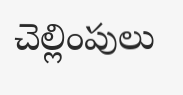చెల్లింపులు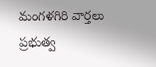మంగళగిరి వార్తలు
ప్రభుత్వ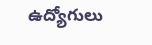ఉద్యోగులు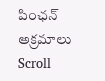పింఛన్ అక్రమాలు
Scroll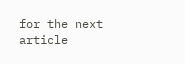for the next article